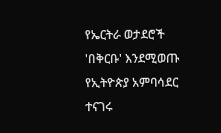የኤርትራ ወታደሮች 'በቅርቡ' እንደሚወጡ የኢትዮጵያ አምባሳደር ተናገሩ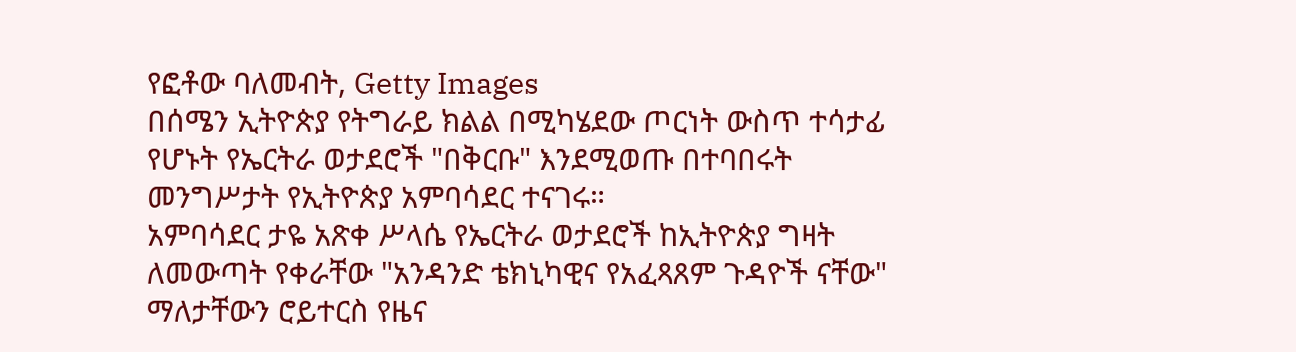የፎቶው ባለመብት, Getty Images
በሰሜን ኢትዮጵያ የትግራይ ክልል በሚካሄደው ጦርነት ውስጥ ተሳታፊ የሆኑት የኤርትራ ወታደሮች "በቅርቡ" እንደሚወጡ በተባበሩት መንግሥታት የኢትዮጵያ አምባሳደር ተናገሩ።
አምባሳደር ታዬ አጽቀ ሥላሴ የኤርትራ ወታደሮች ከኢትዮጵያ ግዛት ለመውጣት የቀራቸው "አንዳንድ ቴክኒካዊና የአፈጻጸም ጉዳዮች ናቸው" ማለታቸውን ሮይተርስ የዜና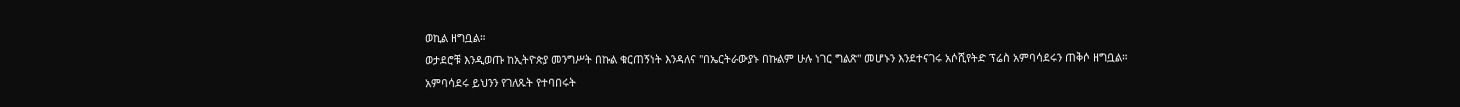ወኪል ዘግቧል።
ወታደሮቹ እንዲወጡ ከኢትዮጵያ መንግሥት በኩል ቁርጠኝነት እንዳለና "በኤርትራውያኑ በኩልም ሁሉ ነገር ግልጽ" መሆኑን እንደተናገሩ አሶሺየትድ ፕሬስ አምባሳደሩን ጠቅሶ ዘግቧል።
አምባሳደሩ ይህንን የገለጹት የተባበሩት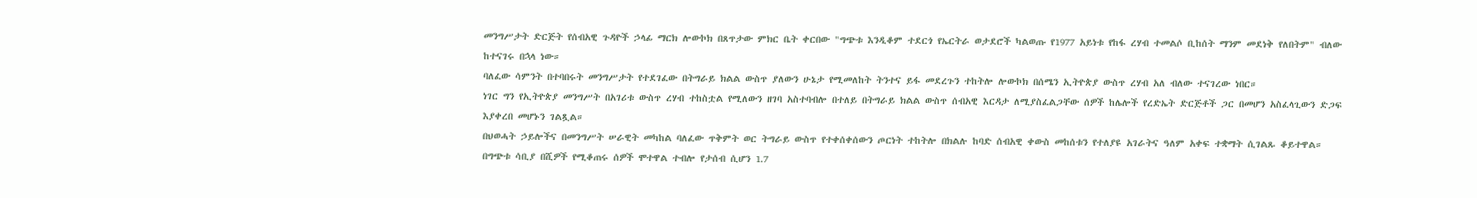መንግሥታት ድርጅት የሰብአዊ ጉዳዮች ኃላፊ ማርክ ሎውኮክ በጸጥታው ምክር ቤት ቀርበው "ግጭቱ እንዲቆም ተደርጎ የኤርትራ ወታደሮች ካልወጡ የ1977 አይነቱ የከፋ ረሃብ ተመልሶ ቢከሰት ማንም መደነቅ የለበትም" ብለው ከተናገሩ በኋላ ነው።
ባለፈው ሳምንት በተባበሩት መንግሥታት የተደገፈው በትግራይ ክልል ውስጥ ያለውን ሁኔታ የሚመለከት ትንተና ይፋ መደረጉን ተከትሎ ሎውኮክ በሰሜን ኢትዮጵያ ውስጥ ረሃብ አለ ብለው ተናገረው ነበር።
ነገር ግን የኢትዮጵያ መንግሥት በአገሪቱ ውስጥ ረሃብ ተከስቷል የሚለውን ዘገባ አስተባብሎ በተለይ በትግራይ ክልል ውስጥ ሰብአዊ እርዳታ ለሚያስፈልጋቸው ሰዎች ከሌሎች የረድኤት ድርጅቶች ጋር በመሆን አስፈላጊውን ድጋፍ እያቀረበ መሆኑን ገልጿል።
በህወሓት ኃይሎችና በመንግሥት ሠራዊት መካከል ባለፈው ጥቅምት ወር ትግራይ ውስጥ የተቀሰቀሰውን ጦርነት ተከትሎ በክልሉ ከባድ ሰብአዊ ቀውስ መከሰቱን የተለያዩ አገራትና ዓለም አቀፍ ተቋማት ሲገልጹ ቆይተዋል።
በግጭቱ ሳቢያ በሺዎች የሚቆጠሩ ሰዎች ሞተዋል ተብሎ የታሰብ ሲሆን 1.7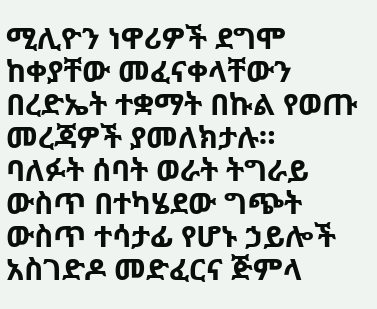ሚሊዮን ነዋሪዎች ደግሞ ከቀያቸው መፈናቀላቸውን በረድኤት ተቋማት በኩል የወጡ መረጃዎች ያመለክታሉ።
ባለፉት ሰባት ወራት ትግራይ ውስጥ በተካሄደው ግጭት ውስጥ ተሳታፊ የሆኑ ኃይሎች አስገድዶ መድፈርና ጅምላ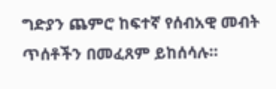ግድያን ጨምሮ ከፍተኛ የሰብአዊ መብት ጥሰቶችን በመፈጸም ይከሰሳሉ።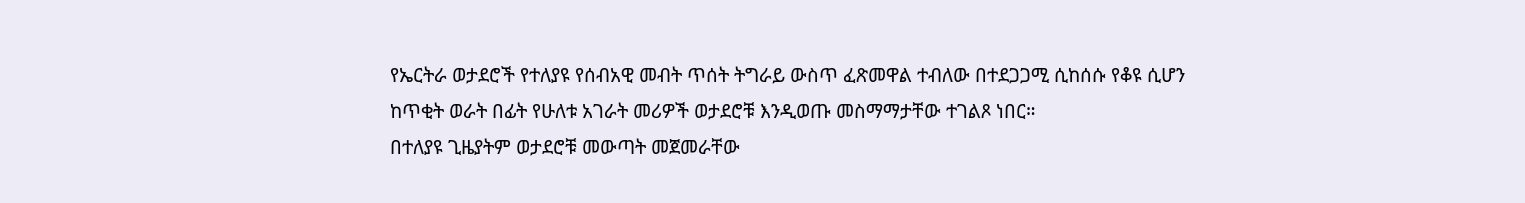የኤርትራ ወታደሮች የተለያዩ የሰብአዊ መብት ጥሰት ትግራይ ውስጥ ፈጽመዋል ተብለው በተደጋጋሚ ሲከሰሱ የቆዩ ሲሆን ከጥቂት ወራት በፊት የሁለቱ አገራት መሪዎች ወታደሮቹ እንዲወጡ መስማማታቸው ተገልጾ ነበር።
በተለያዩ ጊዜያትም ወታደሮቹ መውጣት መጀመራቸው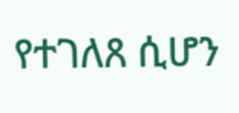የተገለጸ ሲሆን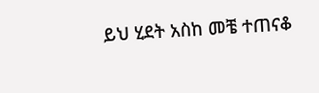ይህ ሂደት አስከ መቼ ተጠናቆ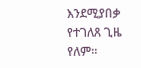እንደሚያበቃ የተገለጸ ጊዜ የለም።